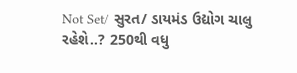Not Set/ સુરત/ ડાયમંડ ઉદ્યોગ ચાલુ રહેશે..? 250થી વધુ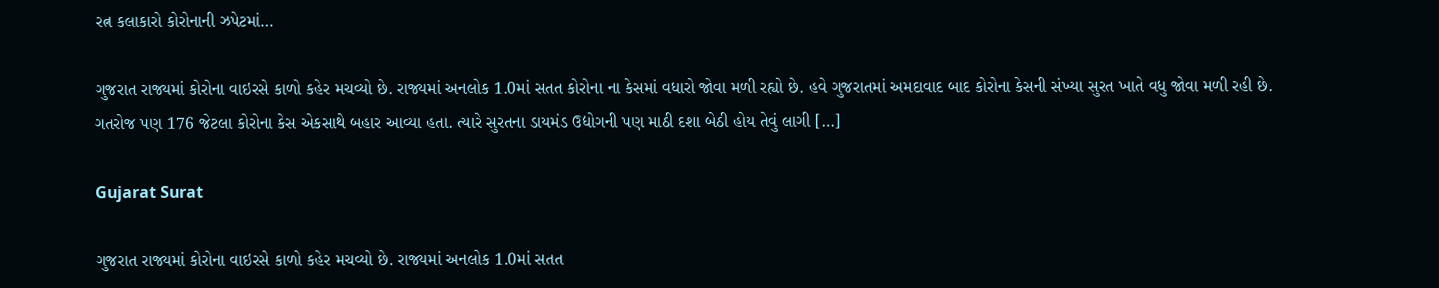રત્ન કલાકારો કોરોનાની ઝપેટમાં…

ગુજરાત રાજ્યમાં કોરોના વાઇરસે કાળો કહેર મચવ્યો છે. રાજ્યમાં અનલોક 1.0માં સતત કોરોના ના કેસમાં વધારો જોવા મળી રહ્યો છે. હવે ગુજરાતમાં અમદાવાદ બાદ કોરોના કેસની સંખ્યા સુરત ખાતે વધુ જોવા મળી રહી છે. ગતરોજ પણ 176 જેટલા કોરોના કેસ એકસાથે બહાર આવ્યા હતા. ત્યારે સુરતના ડાયમંડ ઉદ્યોગની પણ માઠી દશા બેઠી હોય તેવું લાગી […]

Gujarat Surat

ગુજરાત રાજ્યમાં કોરોના વાઇરસે કાળો કહેર મચવ્યો છે. રાજ્યમાં અનલોક 1.0માં સતત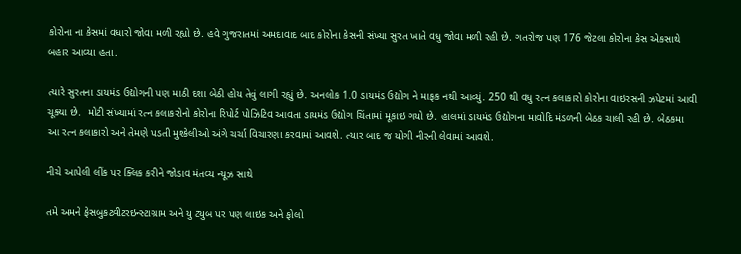કોરોના ના કેસમાં વધારો જોવા મળી રહ્યો છે. હવે ગુજરાતમાં અમદાવાદ બાદ કોરોના કેસની સંખ્યા સુરત ખાતે વધુ જોવા મળી રહી છે. ગતરોજ પણ 176 જેટલા કોરોના કેસ એકસાથે બહાર આવ્યા હતા.

ત્યારે સુરતના ડાયમંડ ઉદ્યોગની પણ માઠી દશા બેઠી હોય તેવું લાગી રહ્યું છે. અનલોક 1.0 ડાયમંડ ઉદ્યોગ ને માફક નથી આવ્યું. 250 થી વધુ રત્ન કલાકારો કોરોના વાઇરસની ઝપેટમાં આવી ચૂક્યા છે.  મોટી સંખ્યામાં રત્ન કલાકરોનો કોરોના રિપોર્ટ પોઝિટિવ આવતા ડાયમંડ ઉદ્યોગ ચિંતામાં મૂકાઇ ગયો છે. હાલમાં ડાયમંડ ઉદ્યોગના માવોદિ મંડળની બેઠક ચાલી રહી છે. બેઠકમા આ રત્ન કલાકારો અને તેમણે પડતી મુશ્કેલીઓ અંગે ચર્ચા વિચારણા કરવામાં આવશે. ત્યાર બાદ જ યોગી નીરની લેવામાં આવશે.

નીચે આપેલી લીંક પર ક્લિક કરીને જોડાવ મંતવ્ય ન્યૂઝ સાથે

તમે અમને ફેસબુકટ્વીટરઇન્સ્ટાગ્રામ અને યુ ટ્યુબ પર પણ લાઇક અને ફોલો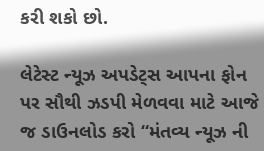કરી શકો છો.

લેટેસ્ટ ન્યૂઝ અપડેટ્સ આપના ફોન પર સૌથી ઝડપી મેળવવા માટે આજે જ ડાઉનલોડ કરો “મંતવ્ય ન્યૂઝ ની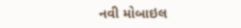નવી મોબાઇલ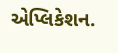એપ્લિકેશન.